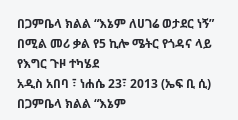በጋምቤላ ክልል “እኔም ለሀገሬ ወታደር ነኝ” በሚል መሪ ቃል የ5 ኪሎ ሜትር የጎዳና ላይ የእግር ጉዞ ተካሄደ
አዲስ አበባ ፣ ነሐሴ 23፣ 2013 (ኤፍ ቢ ሲ) በጋምቤላ ክልል “እኔም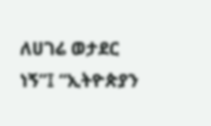ለሀገሬ ወታደር ነኝ”፤ “ኢትዮጵያን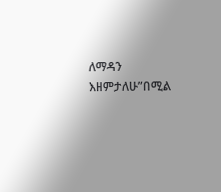ለማዳን እዘምታለሁ”በሚል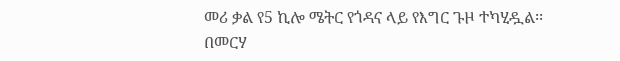መሪ ቃል የ5 ኪሎ ሜትር የጎዳና ላይ የእግር ጉዞ ተካሂዷል፡፡
በመርሃ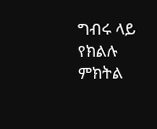ግብሩ ላይ የክልሉ ምክትል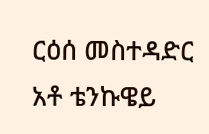ርዕሰ መስተዳድር አቶ ቴንኩዌይ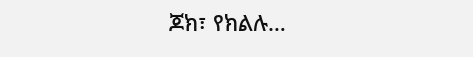ጆክ፣ የክልሉ…